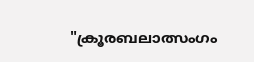"ക്രൂരബലാത്സംഗം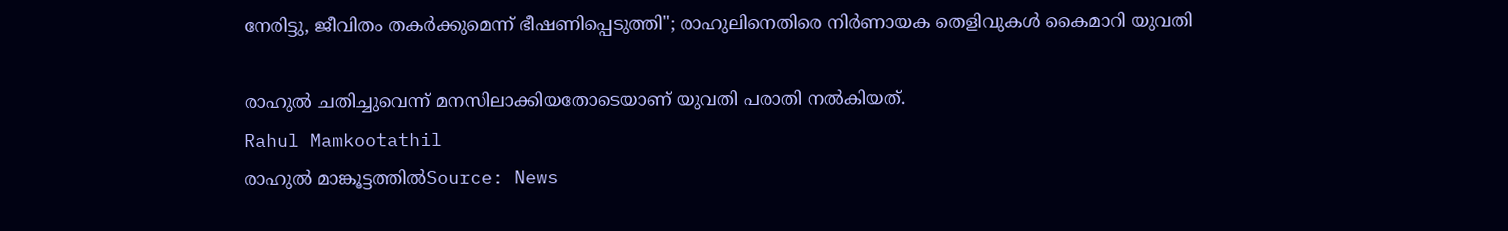നേരിട്ടു, ജീവിതം തകർക്കുമെന്ന് ഭീഷണിപ്പെടുത്തി"; രാഹുലിനെതിരെ നിർണായക തെളിവുകൾ കൈമാറി യുവതി

രാഹുൽ ചതിച്ചുവെന്ന് മനസിലാക്കിയതോടെയാണ് യുവതി പരാതി നൽകിയത്.
Rahul Mamkootathil
രാഹുൽ മാങ്കൂട്ടത്തിൽSource: News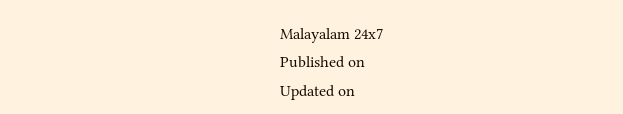Malayalam 24x7
Published on
Updated on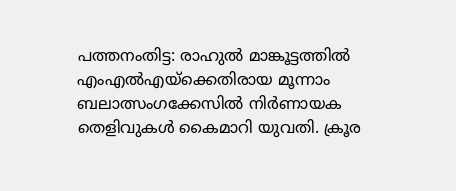പത്തനംതിട്ട: രാഹുൽ മാങ്കൂട്ടത്തിൽ എംഎൽഎയ്‌ക്കെതിരായ മൂന്നാം ബലാത്സംഗക്കേസിൽ നിർണായക തെളിവുകൾ കൈമാറി യുവതി. ക്രൂര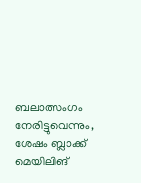ബലാത്സംഗം നേരിട്ടുവെന്നും, ശേഷം ബ്ലാക്ക് മെയിലിങ്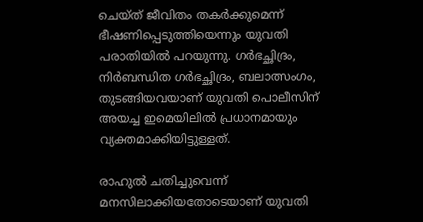ചെയ്ത് ജീവിതം തകർക്കുമെന്ന് ഭീഷണിപ്പെടുത്തിയെന്നും യുവതി പരാതിയിൽ പറയുന്നു. ഗർഭച്ഛിദ്രം, നിർബന്ധിത ഗർഭച്ഛിദ്രം, ബലാത്സംഗം, തുടങ്ങിയവയാണ് യുവതി പൊലീസിന് അയച്ച ഇമെയിലിൽ പ്രധാനമായും വ്യക്തമാക്കിയിട്ടുള്ളത്.

രാഹുൽ ചതിച്ചുവെന്ന് മനസിലാക്കിയതോടെയാണ് യുവതി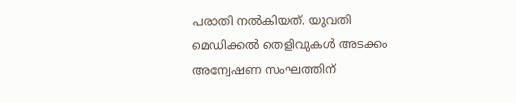പരാതി നൽകിയത്. യുവതി മെഡിക്കൽ തെളിവുകൾ അടക്കം അന്വേഷണ സംഘത്തിന്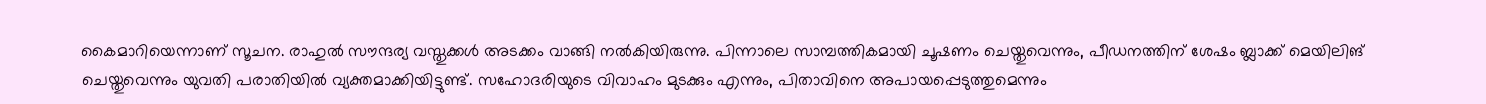കൈമാറിയെന്നാണ് സൂചന. രാഹുൽ സൗന്ദര്യ വസ്തുക്കൾ അടക്കം വാങ്ങി നൽകിയിരുന്നു. പിന്നാലെ സാമ്പത്തികമായി ചൂഷണം ചെയ്തുവെന്നും, പീഡനത്തിന് ശേഷം ബ്ലാക്ക് മെയിലിങ് ചെയ്തുവെന്നും യുവതി പരാതിയിൽ വ്യക്തമാക്കിയിട്ടുണ്ട്. സഹോദരിയുടെ വിവാഹം മുടക്കും എന്നും, പിതാവിനെ അപായപ്പെടുത്തുമെന്നും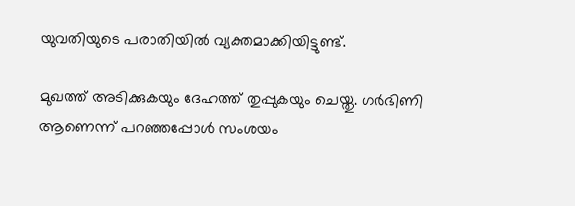യുവതിയുടെ പരാതിയിൽ വ്യക്തമാക്കിയിട്ടുണ്ട്.

മുഖത്ത് അടിക്കുകയും ദേഹത്ത് തുപ്പുകയും ചെയ്തു. ഗർഭിണി ആണെന്ന് പറഞ്ഞപ്പോൾ സംശയം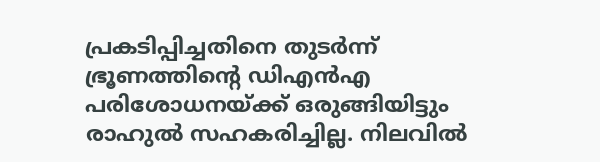പ്രകടിപ്പിച്ചതിനെ തുടർന്ന് ഭ്രൂണത്തിൻ്റെ ഡിഎൻഎ പരിശോധനയ്ക്ക് ഒരുങ്ങിയിട്ടും രാഹുൽ സഹകരിച്ചില്ല. നിലവിൽ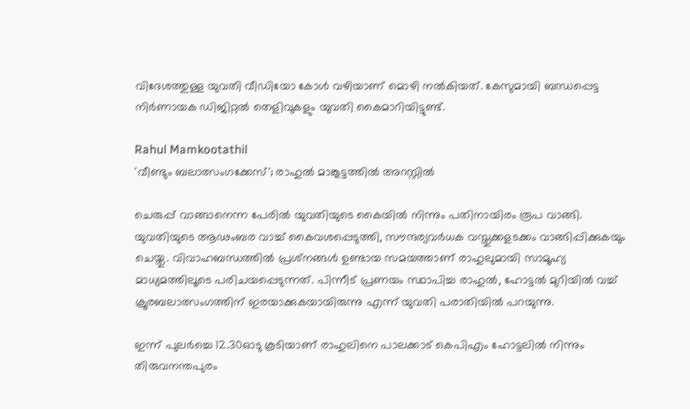വിദേശത്തുള്ള യുവതി വീഡിയോ കോൾ വഴിയാണ് മൊഴി നൽകിയത്. കേസുമായി ബന്ധപ്പെട്ട നിർണായക ഡിജിറ്റൽ തെളിവുകളും യുവതി കൈമാറിയിട്ടുണ്ട്.

Rahul Mamkootathil
'വീണ്ടും ബലാത്സംഗക്കേസ്'; രാഹുൽ മാങ്കൂട്ടത്തിൽ അറസ്റ്റിൽ

ചെരുപ്പ് വാങ്ങാനെന്ന പേരിൽ യുവതിയുടെ കൈയിൽ നിന്നും പതിനായിരം രൂപ വാങ്ങി. യുവതിയുടെ ആഢംബര വാച്ച് കൈവശപ്പെടുത്തി, സൗന്ദര്യവർധക വസ്തുക്കളടക്കം വാങ്ങിപ്പിക്കുകയും ചെയ്തു. വിവാഹബന്ധത്തിൽ പ്രശ്‌നങ്ങൾ ഉണ്ടായ സമയത്താണ് രാഹുലുമായി സാമൂഹ്യ മാധ്യമത്തിലൂടെ പരിചയപ്പെടുന്നത്. പിന്നീട് പ്രണയം സ്ഥാപിച്ച രാഹുൽ, ഹോട്ടൽ മുറിയിൽ വച്ച് ക്രൂരബലാത്സംഗത്തിന് ഇരയാക്കുകയായിരുന്നു എന്ന് യുവതി പരാതിയിൽ പറയുന്നു.

ഇന്ന് പുലർച്ചെ 12.30ഓടു കൂടിയാണ് രാഹുലിനെ പാലക്കാട് കെപിഎം ഹോട്ടലിൽ നിന്നും തിരുവനന്തപുരം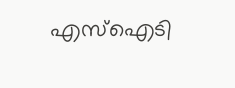എസ്‌ഐടി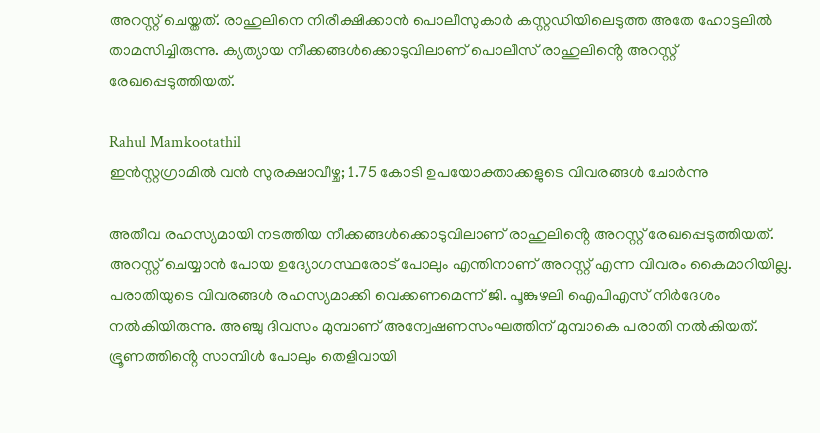അറസ്റ്റ് ചെയ്തത്. രാഹുലിനെ നിരീക്ഷിക്കാൻ പൊലീസുകാർ കസ്റ്റഡിയിലെടുത്ത അതേ ഹോട്ടലിൽ താമസിച്ചിരുന്നു. ക്യത്യായ നീക്കങ്ങൾക്കൊടുവിലാണ് പൊലീസ് രാഹുലിൻ്റെ അറസ്റ്റ് രേഖപ്പെടുത്തിയത്.

Rahul Mamkootathil
ഇൻസ്റ്റഗ്രാമിൽ വൻ സുരക്ഷാവീഴ്ച; 1.75 കോടി ഉപയോക്താക്കളുടെ വിവരങ്ങൾ ചോർന്നു

അതീവ രഹസ്യമായി നടത്തിയ നീക്കങ്ങൾക്കൊടുവിലാണ് രാഹുലിൻ്റെ അറസ്റ്റ് രേഖപ്പെടുത്തിയത്. അറസ്റ്റ് ചെയ്യാൻ പോയ ഉദ്യോഗസ്ഥരോട് പോലും എന്തിനാണ് അറസ്റ്റ് എന്ന വിവരം കൈമാറിയില്ല. പരാതിയുടെ വിവരങ്ങൾ രഹസ്യമാക്കി വെക്കണമെന്ന് ജി. പൂങ്കുഴലി ഐപിഎസ് നിർദേശം നൽകിയിരുന്നു. അഞ്ചു ദിവസം മുമ്പാണ് അന്വേഷണസംഘത്തിന് മുമ്പാകെ പരാതി നൽകിയത്. ഭ്രൂണത്തിൻ്റെ സാമ്പിൾ പോലും തെളിവായി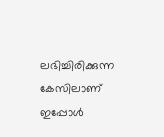ലഭിച്ചിരിക്കുന്ന കേസിലാണ് ഇപ്പോൾ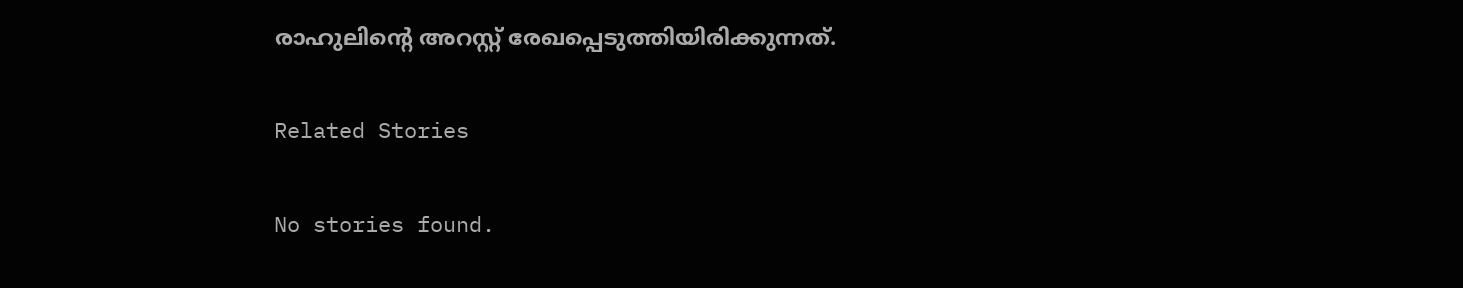രാഹുലിൻ്റെ അറസ്റ്റ് രേഖപ്പെടുത്തിയിരിക്കുന്നത്.

Related Stories

No stories found.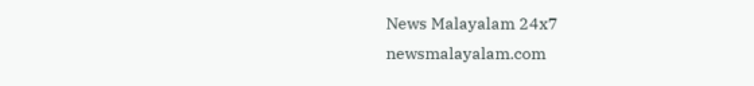News Malayalam 24x7
newsmalayalam.com